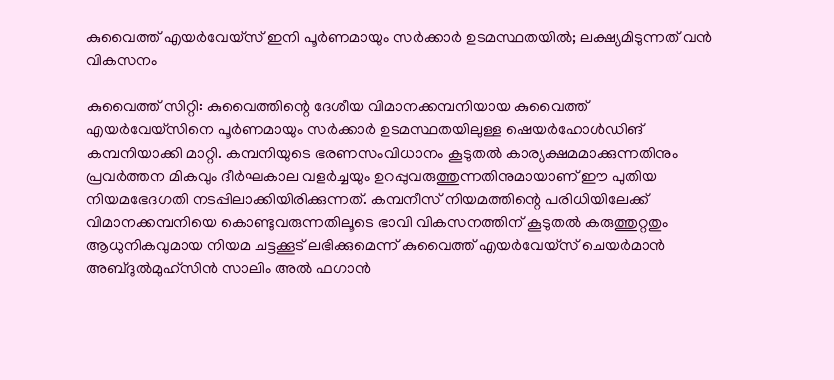കുവൈത്ത് എയർവേയ്സ് ഇനി പൂർണമായും സർക്കാർ ഉടമസ്ഥതയിൽ; ലക്ഷ്യമിടുന്നത് വൻ വികസനം

കുവൈത്ത് സിറ്റി: കുവൈത്തിന്റെ ദേശീയ വിമാനക്കമ്പനിയായ കുവൈത്ത് എയർവേയ്സിനെ പൂർണമായും സർക്കാർ ഉടമസ്ഥതയിലുള്ള ഷെയർഹോൾഡിങ് കമ്പനിയാക്കി മാറ്റി. കമ്പനിയുടെ ഭരണസംവിധാനം കൂടുതൽ കാര്യക്ഷമമാക്കുന്നതിനും പ്രവർത്തന മികവും ദീർഘകാല വളർച്ചയും ഉറപ്പുവരുത്തുന്നതിനുമായാണ് ഈ പുതിയ നിയമഭേദഗതി നടപ്പിലാക്കിയിരിക്കുന്നത്. കമ്പനീസ് നിയമത്തിന്റെ പരിധിയിലേക്ക് വിമാനക്കമ്പനിയെ കൊണ്ടുവരുന്നതിലൂടെ ഭാവി വികസനത്തിന് കൂടുതൽ കരുത്തുറ്റതും ആധുനികവുമായ നിയമ ചട്ടക്കൂട് ലഭിക്കുമെന്ന് കുവൈത്ത് എയർവേയ്സ് ചെയർമാൻ അബ്ദുൽമുഹ്സിൻ സാലിം അൽ ഫഗാൻ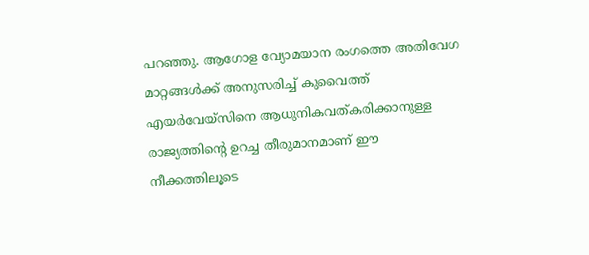പറഞ്ഞു. ആഗോള വ്യോമയാന രംഗത്തെ അതിവേഗ മാറ്റങ്ങൾക്ക് അനുസരിച്ച് കുവൈത്ത് എയർവേയ്സിനെ ആധുനികവത്കരിക്കാനുള്ള രാജ്യത്തിന്റെ ഉറച്ച തീരുമാനമാണ് ഈ നീക്കത്തിലൂടെ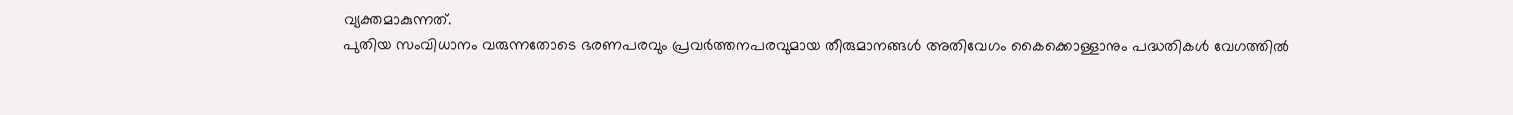വ്യക്തമാകുന്നത്.
പുതിയ സംവിധാനം വരുന്നതോടെ ഭരണപരവും പ്രവർത്തനപരവുമായ തീരുമാനങ്ങൾ അതിവേഗം കൈക്കൊള്ളാനും പദ്ധതികൾ വേഗത്തിൽ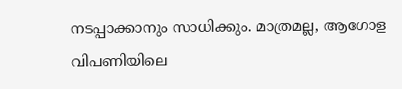നടപ്പാക്കാനും സാധിക്കും. മാത്രമല്ല, ആഗോള വിപണിയിലെ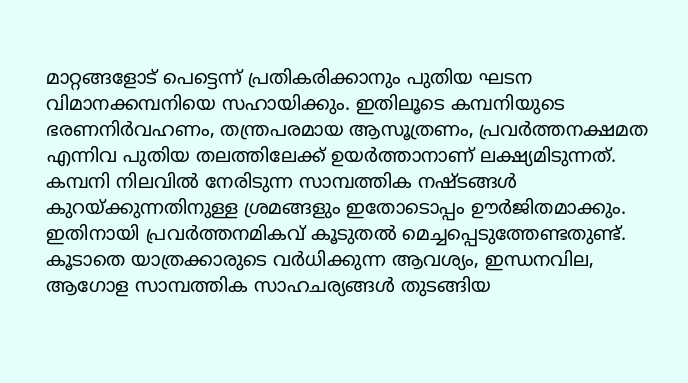മാറ്റങ്ങളോട് പെട്ടെന്ന് പ്രതികരിക്കാനും പുതിയ ഘടന വിമാനക്കമ്പനിയെ സഹായിക്കും. ഇതിലൂടെ കമ്പനിയുടെ ഭരണനിർവഹണം, തന്ത്രപരമായ ആസൂത്രണം, പ്രവർത്തനക്ഷമത എന്നിവ പുതിയ തലത്തിലേക്ക് ഉയർത്താനാണ് ലക്ഷ്യമിടുന്നത്.
കമ്പനി നിലവിൽ നേരിടുന്ന സാമ്പത്തിക നഷ്ടങ്ങൾ കുറയ്ക്കുന്നതിനുള്ള ശ്രമങ്ങളും ഇതോടൊപ്പം ഊർജിതമാക്കും. ഇതിനായി പ്രവർത്തനമികവ് കൂടുതൽ മെച്ചപ്പെടുത്തേണ്ടതുണ്ട്. കൂടാതെ യാത്രക്കാരുടെ വർധിക്കുന്ന ആവശ്യം, ഇന്ധനവില, ആഗോള സാമ്പത്തിക സാഹചര്യങ്ങൾ തുടങ്ങിയ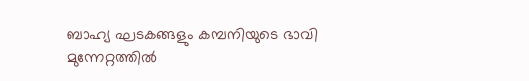ബാഹ്യ ഘടകങ്ങളും കമ്പനിയുടെ ഭാവി മുന്നേറ്റത്തിൽ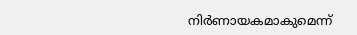നിർണായകമാകുമെന്ന്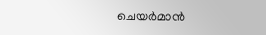ചെയർമാൻ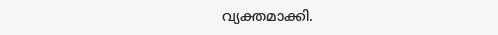വ്യക്തമാക്കി.